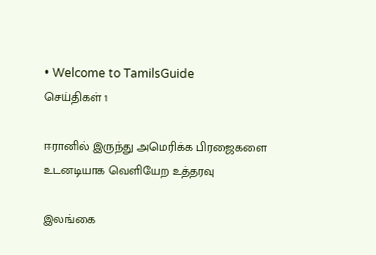• Welcome to TamilsGuide
செய்திகள் 1

ஈரானில் இருந்து அமெரிக்க பிரஜைகளை உடனடியாக வெளியேற உத்தரவு

இலங்கை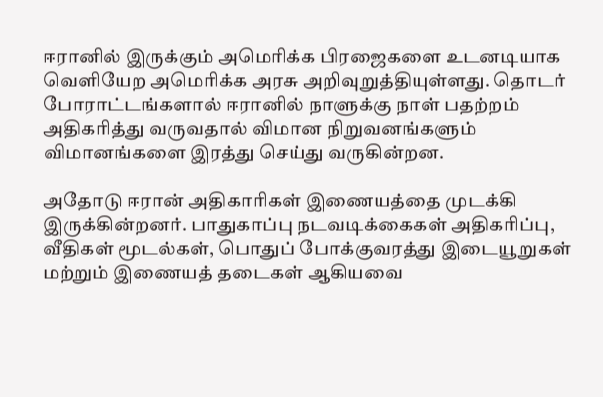ஈரானில் இருக்கும் அமெரிக்க பிரஜைகளை உடனடியாக வெளியேற அமெரிக்க அரசு அறிவுறுத்தியுள்ளது. தொடர் போராட்டங்களால் ஈரானில் நாளுக்கு நாள் பதற்றம் அதிகரித்து வருவதால் விமான நிறுவனங்களும் விமானங்களை இரத்து செய்து வருகின்றன.

அதோடு ஈரான் அதிகாரிகள் இணையத்தை முடக்கி இருக்கின்றனர். பாதுகாப்பு நடவடிக்கைகள் அதிகரிப்பு, வீதிகள் மூடல்கள், பொதுப் போக்குவரத்து இடையூறுகள் மற்றும் இணையத் தடைகள் ஆகியவை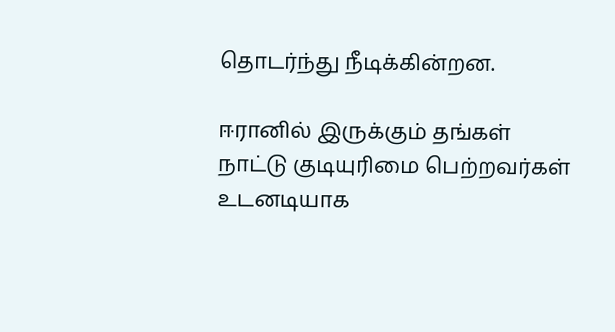தொடர்ந்து நீடிக்கின்றன.

ஈரானில் இருக்கும் தங்கள் நாட்டு குடியுரிமை பெற்றவர்கள் உடனடியாக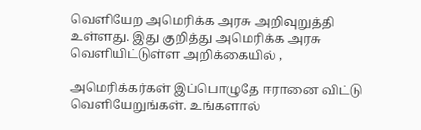வெளியேற அமெரிக்க அரசு அறிவுறுத்தி உள்ளது. இது குறித்து அமெரிக்க அரசு வெளியிட்டுள்ள அறிக்கையில் ,

அமெரிக்கர்கள் இப்பொழுதே ஈரானை விட்டு வெளியேறுங்கள். உங்களால்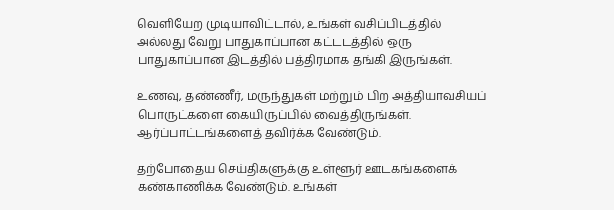வெளியேற முடியாவிட்டால், உங்கள் வசிப்பிடத்தில் அல்லது வேறு பாதுகாப்பான கட்டடத்தில் ஒரு பாதுகாப்பான இடத்தில் பத்திரமாக தங்கி இருங்கள்.

உணவு, தண்ணீர், மருந்துகள் மற்றும் பிற அத்தியாவசியப் பொருட்களை கையிருப்பில் வைத்திருங்கள். ஆர்ப்பாட்டங்களைத் தவிர்க்க வேண்டும்.

தற்போதைய செய்திகளுக்கு உள்ளூர் ஊடகங்களைக் கண்காணிக்க வேண்டும். உங்கள்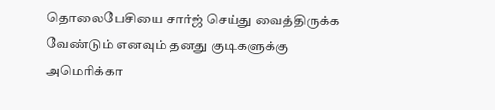தொலைபேசியை சார்ஜ் செய்து வைத்திருக்க வேண்டும் எனவும் தனது குடிகளுக்கு அமெரிக்கா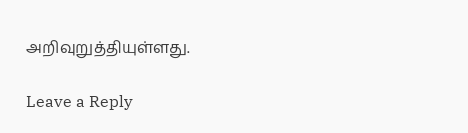அறிவுறுத்தியுள்ளது.

Leave a Reply